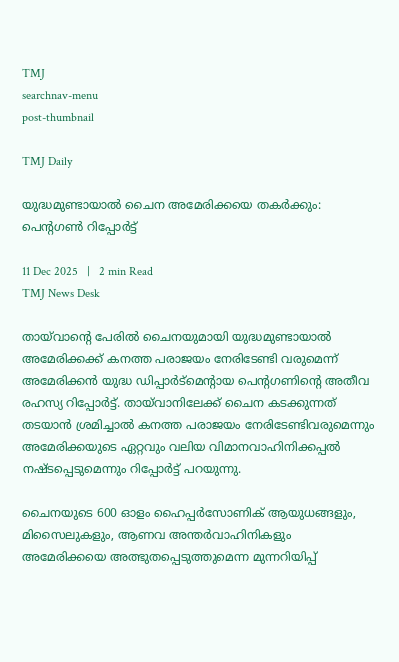TMJ
searchnav-menu
post-thumbnail

TMJ Daily

യുദ്ധമുണ്ടായാൽ ചൈന അമേരിക്കയെ തകർക്കും: പെന്റഗൺ റിപ്പോർട്ട്

11 Dec 2025   |   2 min Read
TMJ News Desk

തായ്‌വാന്റെ പേരിൽ ചൈനയുമായി യുദ്ധമുണ്ടായാൽ  അമേരിക്കക്ക് കനത്ത പരാജയം നേരിടേണ്ടി വരുമെന്ന് അമേരിക്കൻ യുദ്ധ ഡിപ്പാർട്മെന്റായ പെന്റഗണിന്റെ അതീവ രഹസ്യ റിപ്പോർട്ട്. തായ്‌വാനിലേക്ക് ചൈന കടക്കുന്നത് തടയാൻ ശ്രമിച്ചാൽ കനത്ത പരാജയം നേരിടേണ്ടിവരുമെന്നും അമേരിക്കയുടെ ഏറ്റവും വലിയ വിമാനവാഹിനിക്കപ്പൽ നഷ്ടപ്പെടുമെന്നും റിപ്പോർട്ട് പറയുന്നു.

ചൈനയുടെ 600 ഓളം ഹൈപ്പർസോണിക് ആയുധങ്ങളും, മിസൈലുകളും, ആണവ അന്തർവാഹിനികളും അമേരിക്കയെ അത്ഭുതപ്പെടുത്തുമെന്ന മുന്നറിയിപ്പ്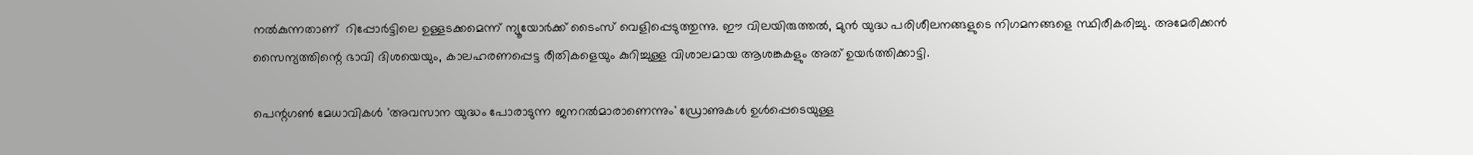നൽകുന്നതാണ്  റിപ്പോർട്ടിലെ ഉള്ളടക്കമെന്ന് ന്യൂയോർക്ക് ടൈംസ് വെളിപ്പെടുത്തുന്നു. ഈ വിലയിരുത്തൽ, മുൻ യുദ്ധ പരിശീലനങ്ങളുടെ നിഗമനങ്ങളെ സ്ഥിരീകരിച്ചു. അമേരിക്കൻ സൈന്യത്തിന്റെ ഭാവി ദിശയെയും, കാലഹരണപ്പെട്ട രീതികളെയും കുറിച്ചുള്ള വിശാലമായ ആശങ്കകളും അത് ഉയർത്തിക്കാട്ടി.

പെന്റഗൺ മേധാവികൾ 'അവസാന യുദ്ധം പോരാടുന്ന ജനറൽമാരാണെന്നും' ഡ്രോണുകൾ ഉൾപ്പെടെയുള്ള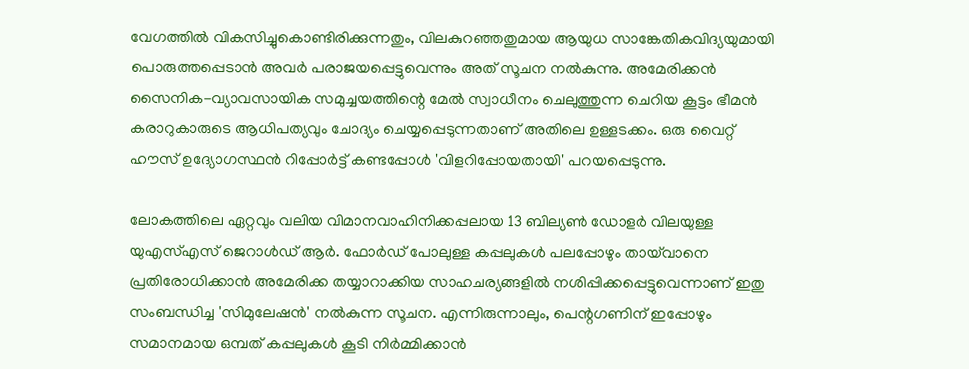വേഗത്തിൽ വികസിച്ചുകൊണ്ടിരിക്കുന്നതും, വിലകുറഞ്ഞതുമായ ആയുധ സാങ്കേതികവിദ്യയുമായി പൊരുത്തപ്പെടാൻ അവർ പരാജയപ്പെട്ടുവെന്നും അത് സൂചന നൽകുന്നു. അമേരിക്കൻ സൈനിക-വ്യാവസായിക സമുച്ചയത്തിന്റെ മേൽ സ്വാധീനം ചെലുത്തുന്ന ചെറിയ കൂട്ടം ഭീമൻ കരാറുകാരുടെ ആധിപത്യവും ചോദ്യം ചെയ്യപ്പെടുന്നതാണ് അതിലെ ഉള്ളടക്കം. ഒരു വൈറ്റ് ഹൗസ് ഉദ്യോഗസ്ഥൻ റിപ്പോർട്ട് കണ്ടപ്പോൾ 'വിളറിപ്പോയതായി' പറയപ്പെടുന്നു.

ലോകത്തിലെ ഏറ്റവും വലിയ വിമാനവാഹിനിക്കപ്പലായ 13 ബില്യൺ ഡോളർ വിലയുള്ള യുഎസ്എസ് ജെറാൾഡ് ആർ. ഫോർഡ് പോലുള്ള കപ്പലുകൾ പലപ്പോഴും തായ്‌വാനെ പ്രതിരോധിക്കാൻ അമേരിക്ക തയ്യാറാക്കിയ സാഹചര്യങ്ങളിൽ നശിപ്പിക്കപ്പെട്ടുവെന്നാണ് ഇതു സംബന്ധിച്ച 'സിമുലേഷൻ' നൽകുന്ന സൂചന. എന്നിരുന്നാലും, പെന്റഗണിന് ഇപ്പോഴും സമാനമായ ഒമ്പത് കപ്പലുകൾ കൂടി നിർമ്മിക്കാൻ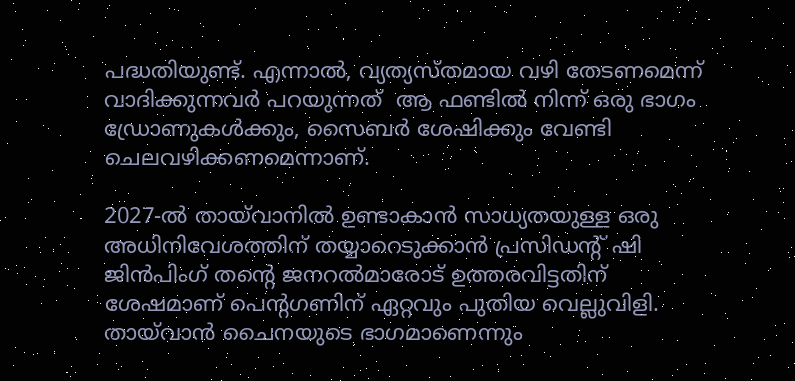പദ്ധതിയുണ്ട്. എന്നാൽ, വ്യത്യസ്തമായ വഴി തേടണമെന്ന് വാദിക്കുന്നവർ പറയുന്നത്  ആ ഫണ്ടിൽ നിന്ന് ഒരു ഭാഗം ഡ്രോണുകൾക്കും, സൈബർ ശേഷിക്കും വേണ്ടി ചെലവഴിക്കണമെന്നാണ്.

2027-ൽ തായ്‌വാനിൽ ഉണ്ടാകാൻ സാധ്യതയുള്ള ഒരു അധിനിവേശത്തിന് തയ്യാറെടുക്കാൻ പ്രസിഡന്റ് ഷി ജിൻപിംഗ് തന്റെ ജനറൽമാരോട് ഉത്തരവിട്ടതിന് ശേഷമാണ് പെന്റഗണിന് ഏറ്റവും പുതിയ വെല്ലുവിളി. തായ്‌വാൻ ചൈനയുടെ ഭാഗമാണെന്നും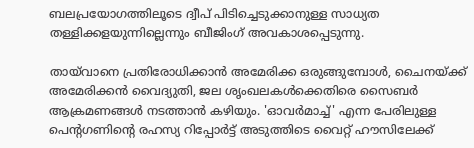ബലപ്രയോഗത്തിലൂടെ ദ്വീപ് പിടിച്ചെടുക്കാനുള്ള സാധ്യത തള്ളിക്കളയുന്നില്ലെന്നും ബീജിംഗ് അവകാശപ്പെടുന്നു.

തായ്‌വാനെ പ്രതിരോധിക്കാൻ അമേരിക്ക ഒരുങ്ങുമ്പോൾ, ചൈനയ്ക്ക് അമേരിക്കൻ വൈദ്യുതി, ജല ശൃംഖലകൾക്കെതിരെ സൈബർ ആക്രമണങ്ങൾ നടത്താൻ കഴിയും. 'ഓവർമാച്ച്' എന്ന പേരിലുള്ള പെന്റഗണിന്റെ രഹസ്യ റിപ്പോർട്ട് അടുത്തിടെ വൈറ്റ് ഹൗസിലേക്ക്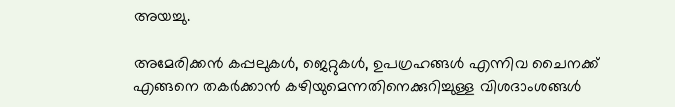അയച്ചു.

അമേരിക്കൻ കപ്പലുകൾ, ജെറ്റുകൾ, ഉപഗ്രഹങ്ങൾ എന്നിവ ചൈനക്ക് എങ്ങനെ തകർക്കാൻ കഴിയുമെന്നതിനെക്കുറിച്ചുള്ള വിശദാംശങ്ങൾ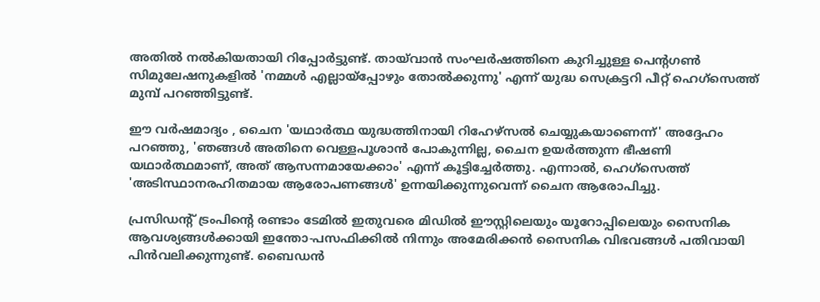അതിൽ നൽകിയതായി റിപ്പോർട്ടുണ്ട്. തായ്‌വാൻ സംഘർഷത്തിനെ കുറിച്ചുള്ള പെന്റഗൺ സിമുലേഷനുകളിൽ 'നമ്മൾ എല്ലായ്‌പ്പോഴും തോൽക്കുന്നു' എന്ന് യുദ്ധ സെക്രട്ടറി പീറ്റ് ഹെഗ്‌സെത്ത് മുമ്പ് പറഞ്ഞിട്ടുണ്ട്.

ഈ വർഷമാദ്യം , ചൈന 'യഥാർത്ഥ യുദ്ധത്തിനായി റിഹേഴ്‌സൽ ചെയ്യുകയാണെന്ന്' അദ്ദേഹം പറഞ്ഞു, 'ഞങ്ങൾ അതിനെ വെള്ളപൂശാൻ പോകുന്നില്ല, ചൈന ഉയർത്തുന്ന ഭീഷണി യഥാർത്ഥമാണ്, അത് ആസന്നമായേക്കാം' എന്ന് കൂട്ടിച്ചേർത്തു. എന്നാൽ, ഹെഗ്‌സെത്ത് 'അടിസ്ഥാനരഹിതമായ ആരോപണങ്ങൾ' ഉന്നയിക്കുന്നുവെന്ന് ചൈന ആരോപിച്ചു.

പ്രസിഡന്റ് ട്രംപിന്റെ രണ്ടാം ടേമിൽ ഇതുവരെ മിഡിൽ ഈസ്റ്റിലെയും യൂറോപ്പിലെയും സൈനിക ആവശ്യങ്ങൾക്കായി ഇന്തോ-പസഫിക്കിൽ നിന്നും അമേരിക്കൻ സൈനിക വിഭവങ്ങൾ പതിവായി പിൻവലിക്കുന്നുണ്ട്. ബൈഡൻ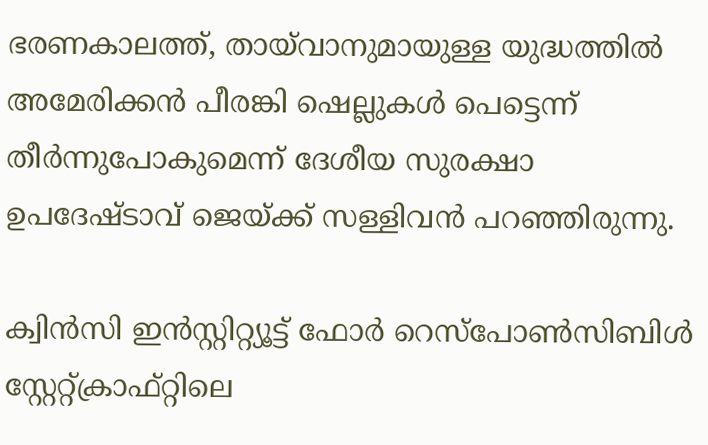ഭരണകാലത്ത്, തായ്‌വാനുമായുള്ള യുദ്ധത്തിൽ അമേരിക്കൻ പീരങ്കി ഷെല്ലുകൾ പെട്ടെന്ന് തീർന്നുപോകുമെന്ന് ദേശീയ സുരക്ഷാ ഉപദേഷ്ടാവ് ജെയ്ക്ക് സള്ളിവൻ പറഞ്ഞിരുന്നു.

ക്വിൻസി ഇൻസ്റ്റിറ്റ്യൂട്ട് ഫോർ റെസ്‌പോൺസിബിൾ സ്റ്റേറ്റ്‌ക്രാഫ്റ്റിലെ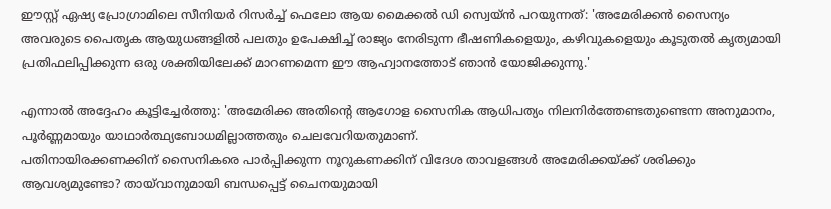ഈസ്റ്റ് ഏഷ്യ പ്രോഗ്രാമിലെ സീനിയർ റിസർച്ച് ഫെലോ ആയ മൈക്കൽ ഡി സ്വെയ്ൻ പറയുന്നത്: 'അമേരിക്കൻ സൈന്യം അവരുടെ പൈതൃക ആയുധങ്ങളിൽ പലതും ഉപേക്ഷിച്ച് രാജ്യം നേരിടുന്ന ഭീഷണികളെയും, കഴിവുകളെയും കൂടുതൽ കൃത്യമായി പ്രതിഫലിപ്പിക്കുന്ന ഒരു ശക്തിയിലേക്ക് മാറണമെന്ന ഈ ആഹ്വാനത്തോട് ഞാൻ യോജിക്കുന്നു.'

എന്നാൽ അദ്ദേഹം കൂട്ടിച്ചേർത്തു: 'അമേരിക്ക അതിന്റെ ആഗോള സൈനിക ആധിപത്യം നിലനിർത്തേണ്ടതുണ്ടെന്ന അനുമാനം, പൂർണ്ണമായും യാഥാർത്ഥ്യബോധമില്ലാത്തതും ചെലവേറിയതുമാണ്.
പതിനായിരക്കണക്കിന് സൈനികരെ പാർപ്പിക്കുന്ന നൂറുകണക്കിന് വിദേശ താവളങ്ങൾ അമേരിക്കയ്ക്ക് ശരിക്കും ആവശ്യമുണ്ടോ? തായ്‌വാനുമായി ബന്ധപ്പെട്ട് ചൈനയുമായി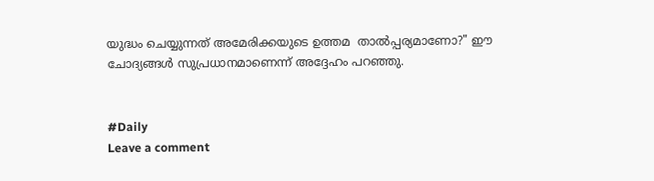യുദ്ധം ചെയ്യുന്നത് അമേരിക്കയുടെ ഉത്തമ  താൽപ്പര്യമാണോ?" ഈ ചോദ്യങ്ങൾ സുപ്രധാനമാണെന്ന് അദ്ദേഹം പറഞ്ഞു.


#Daily
Leave a comment